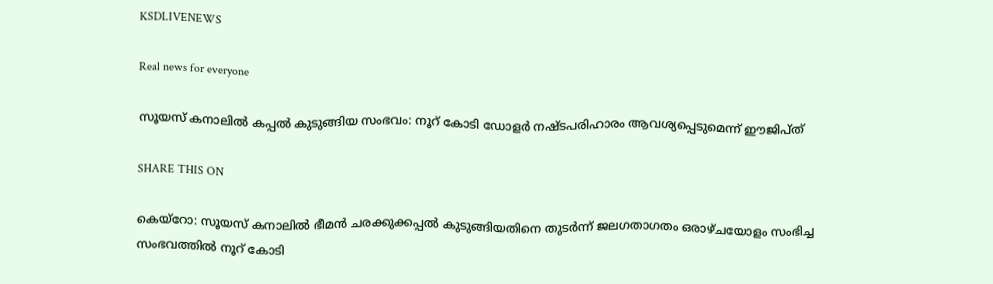KSDLIVENEWS

Real news for everyone

സൂയസ് കനാലില്‍ കപ്പല്‍ കുടുങ്ങിയ സംഭവം: നൂറ് കോടി ഡോളര്‍ നഷ്ടപരിഹാരം ആവശ്യപ്പെടുമെന്ന് ഈജിപ്ത്

SHARE THIS ON

കെയ്റോ: സൂയസ് കനാലിൽ ഭീമൻ ചരക്കുക്കപ്പൽ കുടുങ്ങിയതിനെ തുടർന്ന് ജലഗതാഗതം ഒരാഴ്ചയോളം സംഭിച്ച സംഭവത്തിൽ നൂറ് കോടി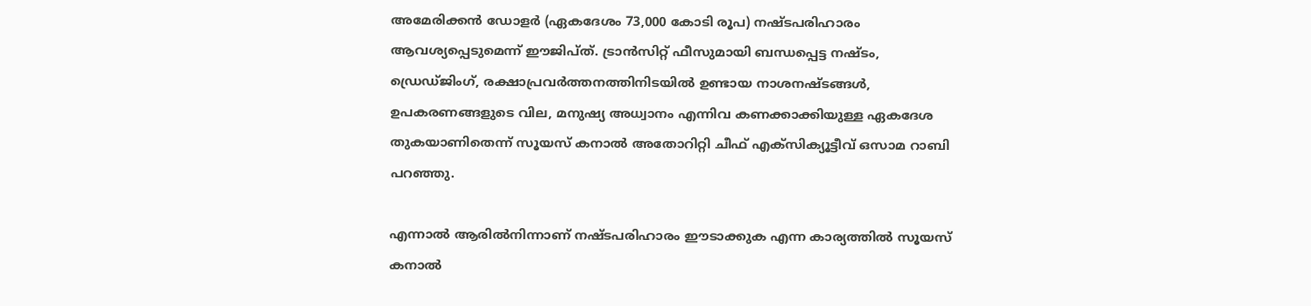അമേരിക്കൻ ഡോളർ (ഏകദേശം 73,000 കോടി രൂപ) നഷ്ടപരിഹാരം ആവശ്യപ്പെടുമെന്ന് ഈജിപ്ത്. ട്രാൻസിറ്റ് ഫീസുമായി ബന്ധപ്പെട്ട നഷ്ടം, ഡ്രെഡ്ജിംഗ്, രക്ഷാപ്രവർത്തനത്തിനിടയിൽ ഉണ്ടായ നാശനഷ്ടങ്ങൾ, ഉപകരണങ്ങളുടെ വില, മനുഷ്യ അധ്വാനം എന്നിവ കണക്കാക്കിയുള്ള ഏകദേശ തുകയാണിതെന്ന് സൂയസ് കനാൽ അതോറിറ്റി ചീഫ് എക്സിക്യൂട്ടീവ് ഒസാമ റാബി പറഞ്ഞു.

എന്നാൽ ആരിൽനിന്നാണ് നഷ്ടപരിഹാരം ഈടാക്കുക എന്ന കാര്യത്തിൽ സൂയസ് കനാൽ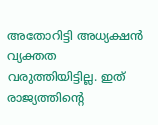അതോറിട്ടി അധ്യക്ഷൻ വ്യക്തത വരുത്തിയിട്ടില്ല. ഇത് രാജ്യത്തിന്റെ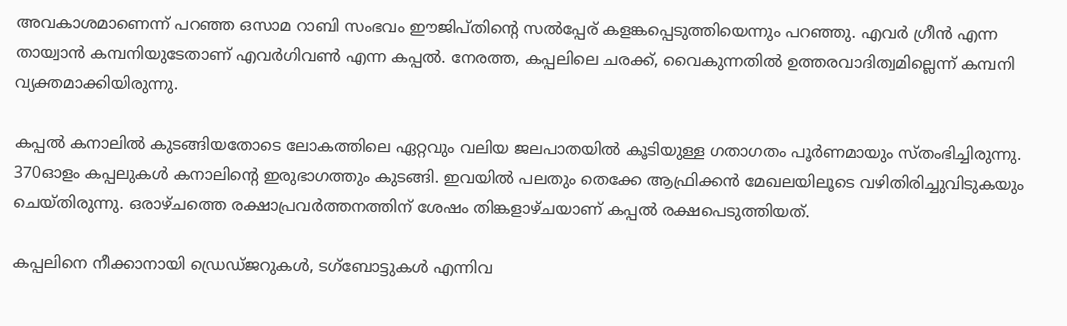അവകാശമാണെന്ന് പറഞ്ഞ ഒസാമ റാബി സംഭവം ഈജിപ്തിന്റെ സൽപ്പേര് കളങ്കപ്പെടുത്തിയെന്നും പറഞ്ഞു. എവർ ഗ്രീൻ എന്ന തായ്വാൻ കമ്പനിയുടേതാണ് എവർഗിവൺ എന്ന കപ്പൽ. നേരത്ത, കപ്പലിലെ ചരക്ക്, വൈകുന്നതിൽ ഉത്തരവാദിത്വമില്ലെന്ന് കമ്പനി വ്യക്തമാക്കിയിരുന്നു.

കപ്പൽ കനാലിൽ കുടങ്ങിയതോടെ ലോകത്തിലെ ഏറ്റവും വലിയ ജലപാതയിൽ കൂടിയുള്ള ഗതാഗതം പൂർണമായും സ്തംഭിച്ചിരുന്നു. 370ഓളം കപ്പലുകൾ കനാലിന്റെ ഇരുഭാഗത്തും കുടങ്ങി. ഇവയിൽ പലതും തെക്കേ ആഫ്രിക്കൻ മേഖലയിലൂടെ വഴിതിരിച്ചുവിടുകയും ചെയ്തിരുന്നു. ഒരാഴ്ചത്തെ രക്ഷാപ്രവർത്തനത്തിന് ശേഷം തിങ്കളാഴ്ചയാണ് കപ്പൽ രക്ഷപെടുത്തിയത്.

കപ്പലിനെ നീക്കാനായി ഡ്രെഡ്ജറുകൾ, ടഗ്ബോട്ടുകൾ എന്നിവ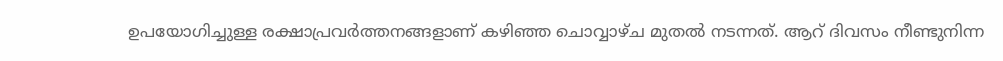ഉപയോഗിച്ചുള്ള രക്ഷാപ്രവർത്തനങ്ങളാണ് കഴിഞ്ഞ ചൊവ്വാഴ്ച മുതൽ നടന്നത്. ആറ് ദിവസം നീണ്ടുനിന്ന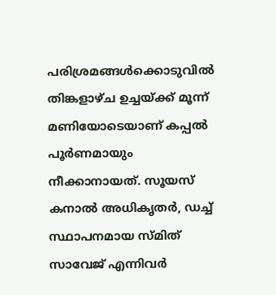പരിശ്രമങ്ങൾക്കൊടുവിൽ തിങ്കളാഴ്ച ഉച്ചയ്ക്ക് മൂന്ന് മണിയോടെയാണ് കപ്പൽ പൂർണമായും നീക്കാനായത്. സൂയസ് കനാൽ അധികൃതർ, ഡച്ച് സ്ഥാപനമായ സ്മിത് സാവേജ് എന്നിവർ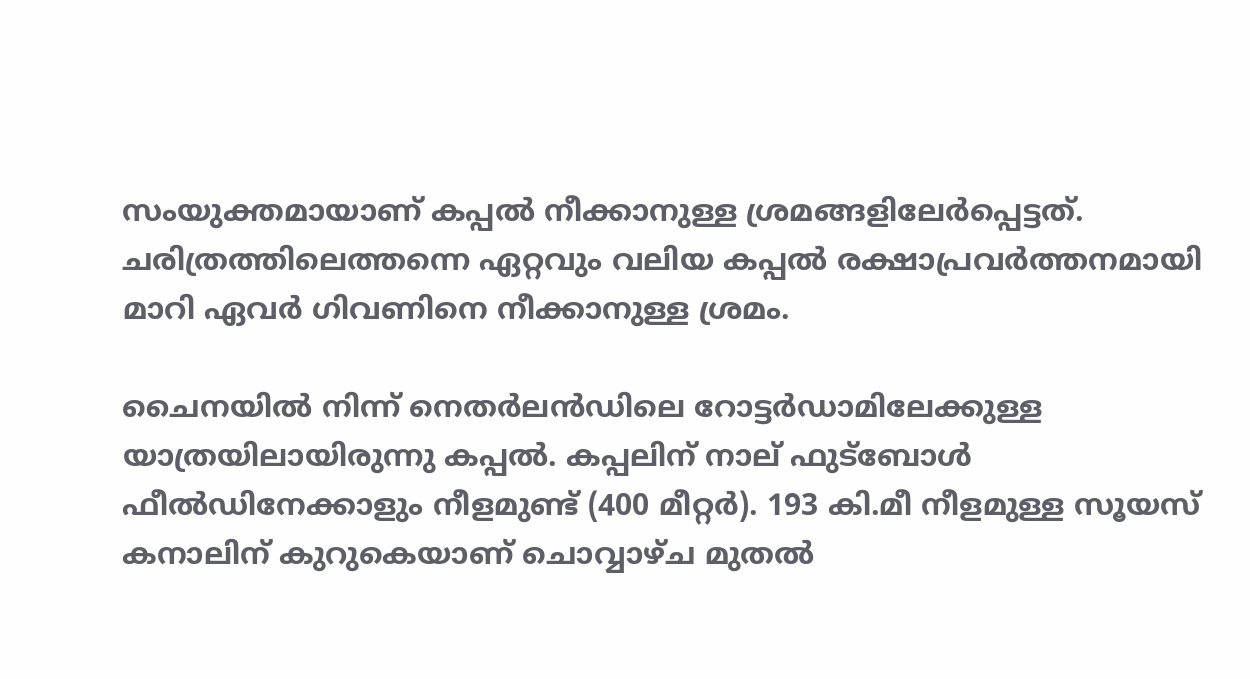സംയുക്തമായാണ് കപ്പൽ നീക്കാനുള്ള ശ്രമങ്ങളിലേർപ്പെട്ടത്. ചരിത്രത്തിലെത്തന്നെ ഏറ്റവും വലിയ കപ്പൽ രക്ഷാപ്രവർത്തനമായി മാറി ഏവർ ഗിവണിനെ നീക്കാനുള്ള ശ്രമം.

ചൈനയിൽ നിന്ന് നെതർലൻഡിലെ റോട്ടർഡാമിലേക്കുള്ള യാത്രയിലായിരുന്നു കപ്പൽ. കപ്പലിന് നാല് ഫുട്ബോൾ ഫീൽഡിനേക്കാളും നീളമുണ്ട് (400 മീറ്റർ). 193 കി.മീ നീളമുള്ള സൂയസ് കനാലിന് കുറുകെയാണ് ചൊവ്വാഴ്ച മുതൽ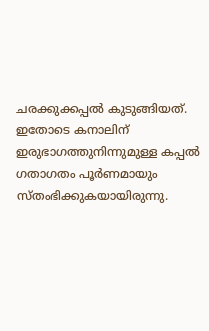ചരക്കുക്കപ്പൽ കുടുങ്ങിയത്. ഇതോടെ കനാലിന് ഇരുഭാഗത്തുനിന്നുമുള്ള കപ്പൽ ഗതാഗതം പൂർണമായും സ്തംഭിക്കുകയായിരുന്നു.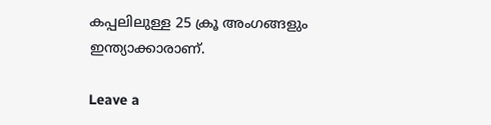കപ്പലിലുള്ള 25 ക്രൂ അംഗങ്ങളും ഇന്ത്യാക്കാരാണ്.

Leave a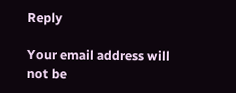Reply

Your email address will not be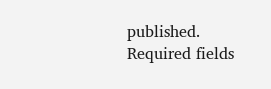published. Required fields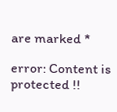are marked *

error: Content is protected !!